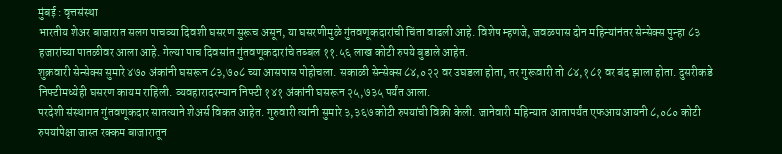मुंबई : वृत्तसंस्था
भारतीय शेअर बाजारात सलग पाचव्या दिवशी घसरण सुरूच असून, या घसरणीमुळे गुंतवणूकदारांची चिंता वाढली आहे. विशेष म्हणजे, जवळपास दोन महिन्यांनंतर सेन्सेक्स पुन्हा ८३ हजारांच्या पातळीवर आला आहे. गेल्या पाच दिवसांत गुंतवणूकदारांचे तब्बल ११.५६ लाख कोटी रुपये बुडाले आहेत.
शुक्रवारी सेन्सेक्स सुमारे ४७० अंकांनी घसरून ८३,७०८ च्या आसपास पोहोचला. सकाळी सेन्सेक्स ८४,०२२ वर उघडला होता, तर गुरूवारी तो ८४,१८१ वर बंद झाला होता. दुसरीकडे निफ्टीमध्येही घसरण कायम राहिली. व्यवहारादरम्यान निफ्टी १४१ अंकांनी घसरून २५,७३५ पर्यंत आला.
परदेशी संस्थागत गुंतवणूकदार सातत्याने शेअर्स विकत आहेत. गुरुवारी त्यांनी सुमारे ३,३६७ कोटी रुपयांची विक्री केली. जानेवारी महिन्यात आतापर्यंत एफआयआयनी ८,०८० कोटी रुपयांपेक्षा जास्त रक्कम बाजारातून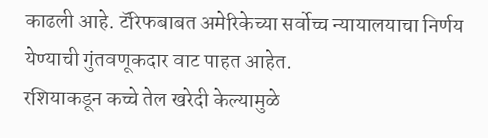काढली आहे. टॅरिफबाबत अमेरिकेच्या सर्वोच्च न्यायालयाचा निर्णय येण्याची गुंतवणूकदार वाट पाहत आहेत.
रशियाकडून कच्चे तेल खरेदी केल्यामुळे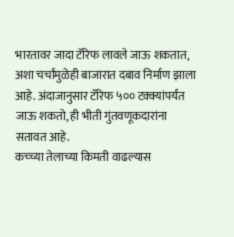भारतावर जादा टॅरिफ लावले जाऊ शकतात, अशा चर्चांमुळेही बाजारात दबाव निर्माण झाला आहे. अंदाजानुसार टॅरिफ ५०० टक्क्यांपर्यंत जाऊ शकतो, ही भीती गुंतवणूकदारांना सतावत आहे.
कच्च्या तेलाच्या किमती वाढल्यास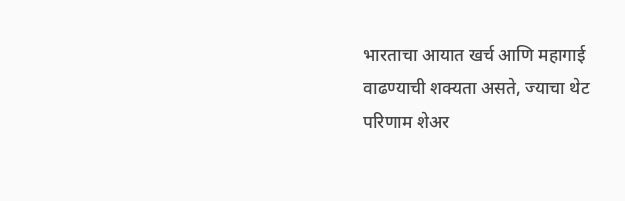भारताचा आयात खर्च आणि महागाई वाढण्याची शक्यता असते, ज्याचा थेट परिणाम शेअर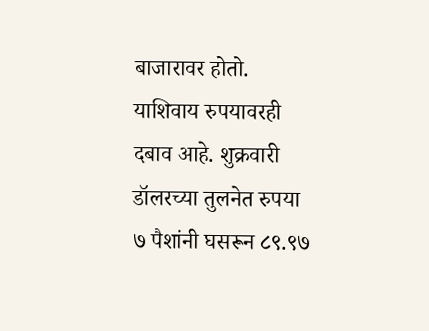बाजारावर होतो. याशिवाय रुपयावरही दबाव आहे. शुक्रवारी डॉलरच्या तुलनेत रुपया ७ पैशांनी घसरून ८९.९७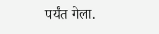पर्यंत गेला.